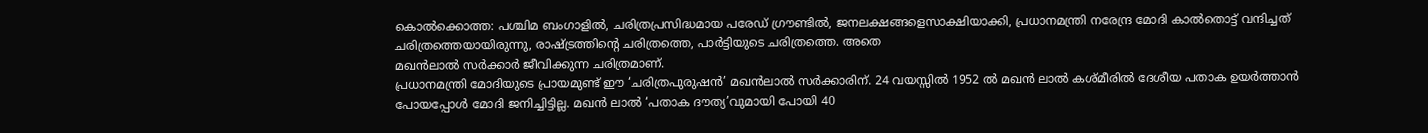കൊൽക്കൊത്ത: പശ്ചിമ ബംഗാളിൽ, ചരിത്രപ്രസിദ്ധമായ പരേഡ് ഗ്രൗണ്ടിൽ, ജനലക്ഷങ്ങളെസാക്ഷിയാക്കി, പ്രധാനമന്ത്രി നരേന്ദ്ര മോദി കാൽതൊട്ട് വന്ദിച്ചത് ചരിത്രത്തെയായിരുന്നു, രാഷ്ട്രത്തിന്റെ ചരിത്രത്തെ, പാർട്ടിയുടെ ചരിത്രത്തെ. അതെ
മഖൻലാൽ സർക്കാർ ജീവിക്കുന്ന ചരിത്രമാണ്.
പ്രധാനമന്ത്രി മോദിയുടെ പ്രായമുണ്ട് ഈ ‘ചരിത്രപുരുഷൻ’ മഖൻലാൽ സർക്കാരിന്. 24 വയസ്സിൽ 1952 ൽ മഖൻ ലാൽ കശ്മീരിൽ ദേശീയ പതാക ഉയർത്താൻ പോയപ്പോൾ മോദി ജനിച്ചിട്ടില്ല. മഖൻ ലാൽ ‘പതാക ദൗത്യ’വുമായി പോയി 40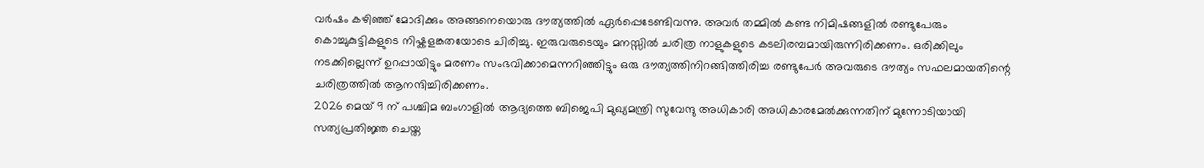വർഷം കഴിഞ്ഞ് മോദിക്കും അങ്ങനെയൊരു ദൗത്യത്തിൽ ഏർപ്പെടേണ്ടിവന്നു. അവർ തമ്മിൽ കണ്ട നിമിഷങ്ങളിൽ രണ്ടുപേരും കൊച്ചുകുട്ടികളുടെ നിഷ്കളങ്കതയോടെ ചിരിച്ചു. ഇരുവരുടെയും മനസ്സിൽ ചരിത്ര നാളുകളുടെ കടലിരമ്പമായിരുന്നിരിക്കണം. ഒരിക്കിലും നടക്കില്ലെന്ന് ഉറപ്പായിട്ടും മരണം സംഭവിക്കാമെന്നറിഞ്ഞിട്ടും ഒരു ദൗത്യത്തിനിറങ്ങിത്തിരിച്ച രണ്ടുപേർ അവരുടെ ദൗത്യം സഫലമായതിന്റെ ചരിത്രത്തിൽ ആനന്ദിച്ചിരിക്കണം.
2026 മെയ് 9 ന് പശ്ചിമ ബംഗാളിൽ ആദ്യത്തെ ബിജെപി മുഖ്യമന്ത്രി സുവേന്ദു അധികാരി അധികാരമേൽക്കുന്നതിന് മുന്നോടിയായി സത്യപ്രതിജ്ഞ ചെയ്ത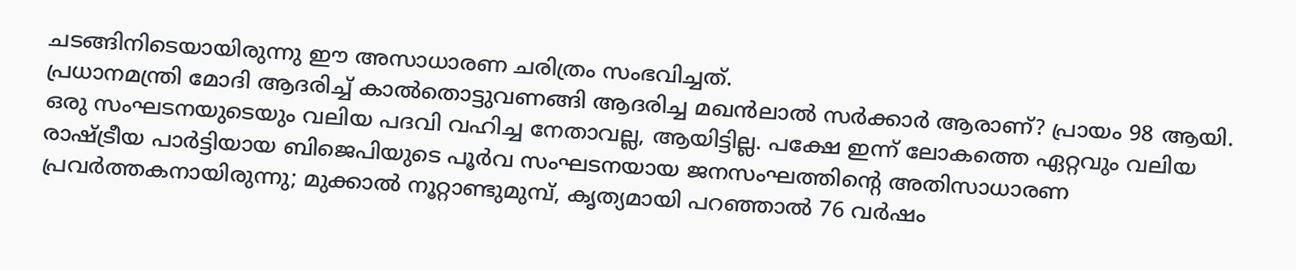ചടങ്ങിനിടെയായിരുന്നു ഈ അസാധാരണ ചരിത്രം സംഭവിച്ചത്.
പ്രധാനമന്ത്രി മോദി ആദരിച്ച് കാൽതൊട്ടുവണങ്ങി ആദരിച്ച മഖൻലാൽ സർക്കാർ ആരാണ്? പ്രായം 98 ആയി. ഒരു സംഘടനയുടെയും വലിയ പദവി വഹിച്ച നേതാവല്ല, ആയിട്ടില്ല. പക്ഷേ ഇന്ന് ലോകത്തെ ഏറ്റവും വലിയ രാഷ്ട്രീയ പാർട്ടിയായ ബിജെപിയുടെ പൂർവ സംഘടനയായ ജനസംഘത്തിന്റെ അതിസാധാരണ പ്രവർത്തകനായിരുന്നു; മുക്കാൽ നൂറ്റാണ്ടുമുമ്പ്, കൃത്യമായി പറഞ്ഞാൽ 76 വർഷം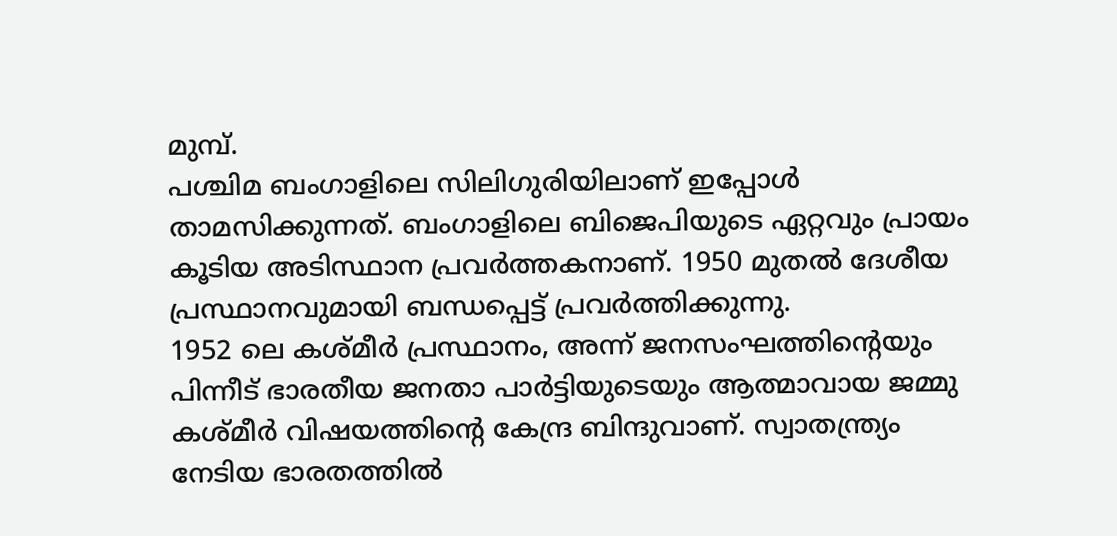മുമ്പ്.
പശ്ചിമ ബംഗാളിലെ സിലിഗുരിയിലാണ് ഇപ്പോൾ താമസിക്കുന്നത്. ബംഗാളിലെ ബിജെപിയുടെ ഏറ്റവും പ്രായം കൂടിയ അടിസ്ഥാന പ്രവർത്തകനാണ്. 1950 മുതൽ ദേശീയ പ്രസ്ഥാനവുമായി ബന്ധപ്പെട്ട് പ്രവർത്തിക്കുന്നു.
1952 ലെ കശ്മീർ പ്രസ്ഥാനം, അന്ന് ജനസംഘത്തിന്റെയും പിന്നീട് ഭാരതീയ ജനതാ പാർട്ടിയുടെയും ആത്മാവായ ജമ്മു കശ്മീർ വിഷയത്തിന്റെ കേന്ദ്ര ബിന്ദുവാണ്. സ്വാതന്ത്ര്യം നേടിയ ഭാരതത്തിൽ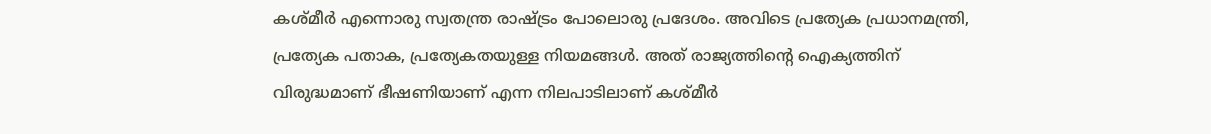കശ്മീർ എന്നൊരു സ്വതന്ത്ര രാഷ്ട്രം പോലൊരു പ്രദേശം. അവിടെ പ്രത്യേക പ്രധാനമന്ത്രി, പ്രത്യേക പതാക, പ്രത്യേകതയുള്ള നിയമങ്ങൾ. അത് രാജ്യത്തിന്റെ ഐക്യത്തിന് വിരുദ്ധമാണ് ഭീഷണിയാണ് എന്ന നിലപാടിലാണ് കശ്മീർ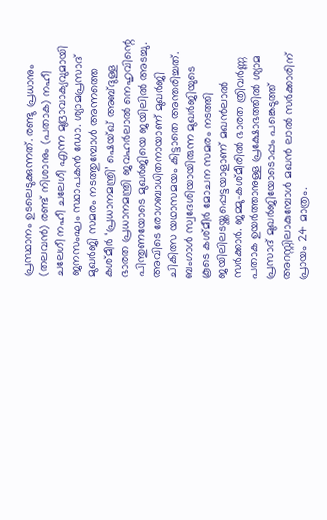പ്രസ്ഥാനം ഉടലെടുക്കുന്നത്. രണ്ടു പ്രധാനും (തലവൻ) രണ്ട് നിശാനും (പതാക) നഹീ ചലേഗീ നഹീ ചലേഗീ എന്ന മുദ്രാവാക്യവുമായി ജനസംഘം സ്ഥാപകൻ ഡോ. ശ്യാമപ്രസാദ് മുഖർജി സമരം നടത്തുമ്പോൾ അന്നത്തെ കശ്മീർ ‘പ്രധാനമന്ത്രി’ ഷെയ്ഖ് അബ്ദുള്ള ഭാരത പ്രധാനമന്ത്രി ജവഹർലാൽ നെഹൃവിന്റെ പിന്തുണയോടെ മുഖർജിയെ ജയിലിൽ അടച്ചു. അവിടെ രോഗബാധിതനായാണ് മുഖർജി ചികിത്സ യഥാസമയം കിട്ടാതെ അന്തരിച്ചത്. ബംഗാൾ സ്വദേശിയായിരുന്ന മുഖർജിയുടെ കൂടെ കശ്മീർ മോചന സമരം നടത്തി ജയിലിലടയ്ക്കപ്പെട്ടയാളാണ് മഖൻലാൽ സർക്കാർ. ജമ്മു-കശ്മീരിൽ ഭാരത ത്രിവർണ്ണ പതാക ഉയർത്താനുള്ള പ്രക്ഷോഭത്തിൽ ശ്യാമ പ്രസാദ് മുഖർജിയോടൊപ്പം പങ്കെടുത്ത് അറസ്റ്റിലാകുമ്പോൾ മഖൻ ലാൽ സർക്കാരിന് പ്രായം 24 മാത്രം.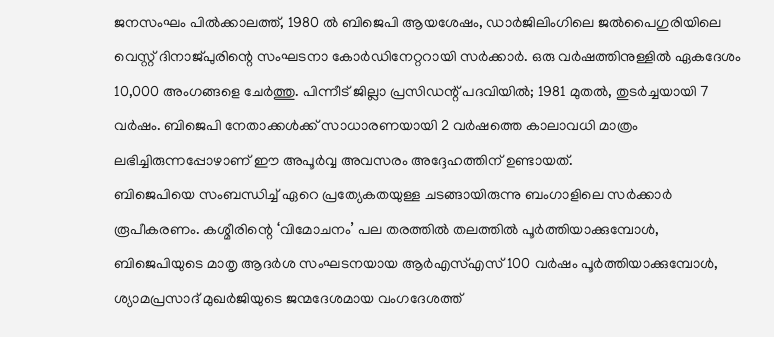ജനസംഘം പിൽക്കാലത്ത്, 1980 ൽ ബിജെപി ആയശേഷം, ഡാർജിലിംഗിലെ ജൽപൈഗുരിയിലെ വെസ്റ്റ് ദിനാജ്പുരിന്റെ സംഘടനാ കോർഡിനേറ്ററായി സർക്കാർ. ഒരു വർഷത്തിനുള്ളിൽ ഏകദേശം 10,000 അംഗങ്ങളെ ചേർത്തു. പിന്നീട് ജില്ലാ പ്രസിഡന്റ് പദവിയിൽ; 1981 മുതൽ, തുടർച്ചയായി 7 വർഷം. ബിജെപി നേതാക്കൾക്ക് സാധാരണയായി 2 വർഷത്തെ കാലാവധി മാത്രം ലഭിച്ചിരുന്നപ്പോഴാണ് ഈ അപൂർവ്വ അവസരം അദ്ദേഹത്തിന് ഉണ്ടായത്.
ബിജെപിയെ സംബന്ധിച്ച് ഏറെ പ്രത്യേകതയുള്ള ചടങ്ങായിരുന്നു ബംഗാളിലെ സർക്കാർ രൂപീകരണം. കശ്മീരിന്റെ ‘വിമോചനം’ പല തരത്തിൽ തലത്തിൽ പൂർത്തിയാക്കുമ്പോൾ, ബിജെപിയുടെ മാതൃ ആദർശ സംഘടനയായ ആർഎസ്എസ് 100 വർഷം പൂർത്തിയാക്കുമ്പോൾ, ശ്യാമപ്രസാദ് മുഖർജിയുടെ ജന്മദേശമായ വംഗദേശത്ത്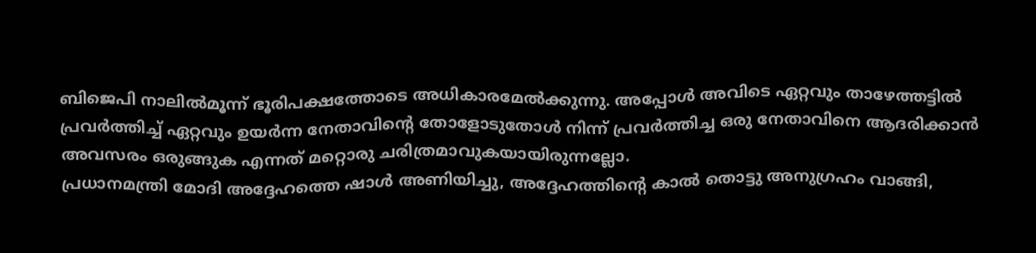ബിജെപി നാലിൽമൂന്ന് ഭൂരിപക്ഷത്തോടെ അധികാരമേൽക്കുന്നു. അപ്പോൾ അവിടെ ഏറ്റവും താഴേത്തട്ടിൽ പ്രവർത്തിച്ച് ഏറ്റവും ഉയർന്ന നേതാവിന്റെ തോളോടുതോൾ നിന്ന് പ്രവർത്തിച്ച ഒരു നേതാവിനെ ആദരിക്കാൻ അവസരം ഒരുങ്ങുക എന്നത് മറ്റൊരു ചരിത്രമാവുകയായിരുന്നല്ലോ.
പ്രധാനമന്ത്രി മോദി അദ്ദേഹത്തെ ഷാൾ അണിയിച്ചു, അദ്ദേഹത്തിന്റെ കാൽ തൊട്ടു അനുഗ്രഹം വാങ്ങി,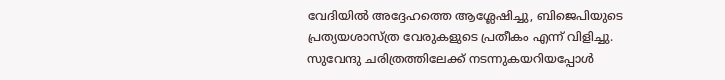വേദിയിൽ അദ്ദേഹത്തെ ആശ്ലേഷിച്ചു, ബിജെപിയുടെ പ്രത്യയശാസ്ത്ര വേരുകളുടെ പ്രതീകം എന്ന് വിളിച്ചു.
സുവേന്ദു ചരിത്രത്തിലേക്ക് നടന്നുകയറിയപ്പോൾ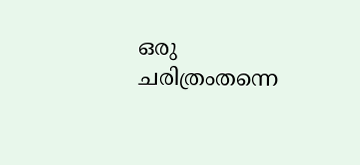ഒരു ചരിത്രംതന്നെ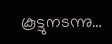കൂട്ടുനടന്നു…